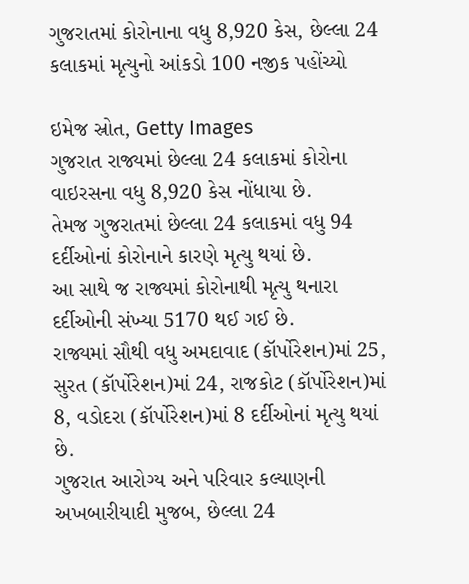ગુજરાતમાં કોરોનાના વધુ 8,920 કેસ, છેલ્લા 24 કલાકમાં મૃત્યુનો આંકડો 100 નજીક પહોંચ્યો

ઇમેજ સ્રોત, Getty Images
ગુજરાત રાજ્યમાં છેલ્લા 24 કલાકમાં કોરોના વાઇરસના વધુ 8,920 કેસ નોંધાયા છે.
તેમજ ગુજરાતમાં છેલ્લા 24 કલાકમાં વધુ 94 દર્દીઓનાં કોરોનાને કારણે મૃત્યુ થયાં છે.
આ સાથે જ રાજ્યમાં કોરોનાથી મૃત્યુ થનારા દર્દીઓની સંખ્યા 5170 થઈ ગઈ છે.
રાજ્યમાં સૌથી વધુ અમદાવાદ (કૉર્પોરેશન)માં 25, સુરત (કૉર્પોરેશન)માં 24, રાજકોટ (કૉર્પોરેશન)માં 8, વડોદરા (કૉર્પોરેશન)માં 8 દર્દીઓનાં મૃત્યુ થયાં છે.
ગુજરાત આરોગ્ય અને પરિવાર કલ્યાણની અખબારીયાદી મુજબ, છેલ્લા 24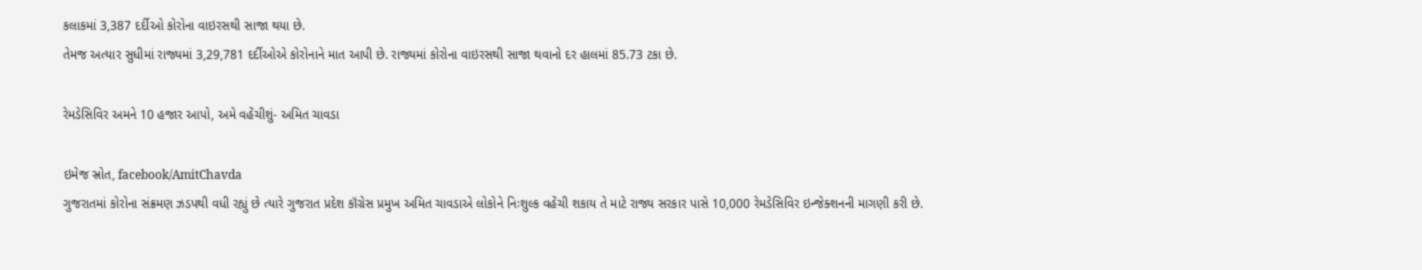કલાકમાં 3,387 દર્દીઓ કોરોના વાઇરસથી સાજા થયા છે.
તેમજ અત્યાર સુધીમાં રાજ્યમાં 3,29,781 દર્દીઓએ કોરોનાને માત આપી છે. રાજ્યમાં કોરોના વાઇરસથી સાજા થવાનો દર હાલમાં 85.73 ટકા છે.

રેમડેસિવિર અમને 10 હજાર આપો, અમે વહેંચીશું- અમિત ચાવડા

ઇમેજ સ્રોત, facebook/AmitChavda
ગુજરાતમાં કોરોના સંક્રમણ ઝડપથી વધી રહ્યું છે ત્યારે ગુજરાત પ્રદેશ કૉંગ્રેસ પ્રમુખ અમિત ચાવડાએ લોકોને નિઃશુલ્ક વહેંચી શકાય તે માટે રાજ્ય સરકાર પાસે 10,000 રેમડેસિવિર ઇન્જેક્શનની માગણી કરી છે.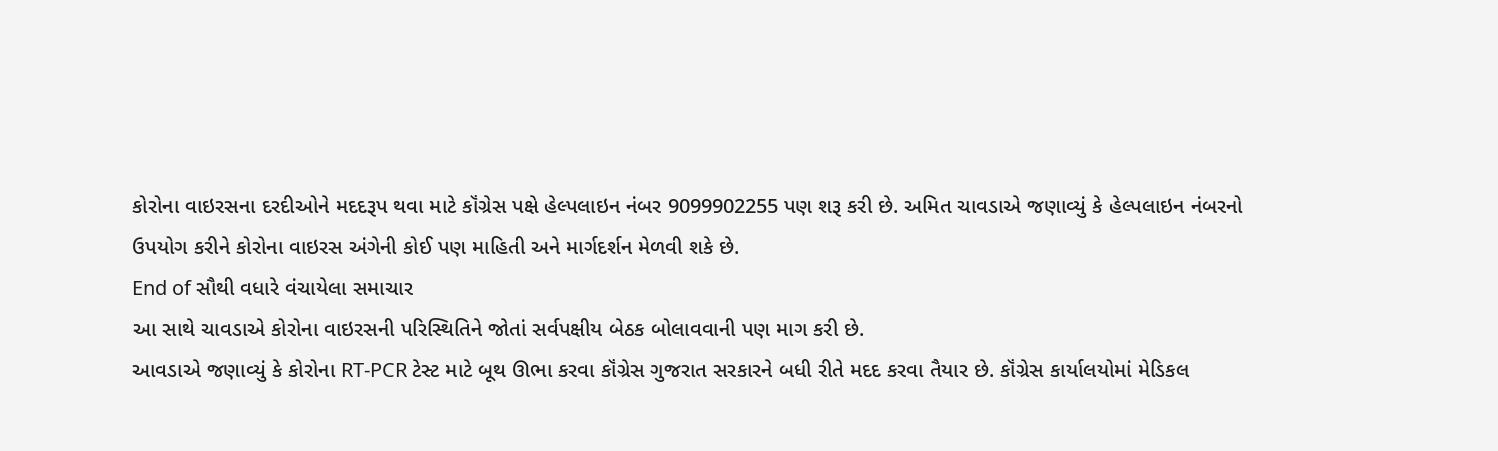કોરોના વાઇરસના દરદીઓને મદદરૂપ થવા માટે કૉંગ્રેસ પક્ષે હેલ્પલાઇન નંબર 9099902255 પણ શરૂ કરી છે. અમિત ચાવડાએ જણાવ્યું કે હેલ્પલાઇન નંબરનો ઉપયોગ કરીને કોરોના વાઇરસ અંગેની કોઈ પણ માહિતી અને માર્ગદર્શન મેળવી શકે છે.
End of સૌથી વધારે વંચાયેલા સમાચાર
આ સાથે ચાવડાએ કોરોના વાઇરસની પરિસ્થિતિને જોતાં સર્વપક્ષીય બેઠક બોલાવવાની પણ માગ કરી છે.
આવડાએ જણાવ્યું કે કોરોના RT-PCR ટેસ્ટ માટે બૂથ ઊભા કરવા કૉંગ્રેસ ગુજરાત સરકારને બધી રીતે મદદ કરવા તૈયાર છે. કૉંગ્રેસ કાર્યાલયોમાં મેડિકલ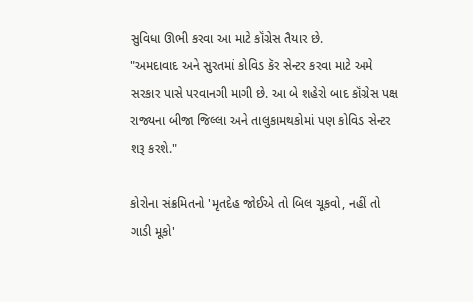સુવિધા ઊભી કરવા આ માટે કૉંગ્રેસ તૈયાર છે.
"અમદાવાદ અને સુરતમાં કોવિડ કૅર સેન્ટર કરવા માટે અમે સરકાર પાસે પરવાનગી માગી છે. આ બે શહેરો બાદ કૉંગ્રેસ પક્ષ રાજ્યના બીજા જિલ્લા અને તાલુકામથકોમાં પણ કોવિડ સેન્ટર શરૂ કરશે."

કોરોના સંક્રમિતનો 'મૃતદેહ જોઈએ તો બિલ ચૂકવો, નહીં તો ગાડી મૂકો'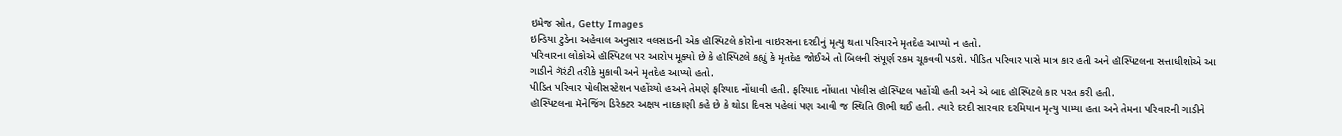ઇમેજ સ્રોત, Getty Images
ઇન્ડિયા ટુડેના અહેવાલ અનુસાર વલસાડની એક હૉસ્પિટલે કોરોના વાઇરસના દરદીનું મૃત્યુ થતા પરિવારને મૃતદેહ આપ્યો ન હતો.
પરિવારના લોકોએ હૉસ્પિટલ પર આરોપ મૂક્યો છે કે હૉસ્પિટલે કહ્યું કે મૃતદેહ જોઈએ તો બિલની સંપૂર્ણ રકમ ચૂકવવી પડશે. પીડિત પરિવાર પાસે માત્ર કાર હતી અને હૉસ્પિટલના સત્તાધીશોએ આ ગાડીને ગૅરંટી તરીકે મુકાવી અને મૃતદેહ આપ્યો હતો.
પીડિત પરિવાર પોલીસસ્ટેશન પહોંચ્યો હઅને તેમણે ફરિયાદ નોંધાવી હતી. ફરિયાદ નોંધાતા પોલીસ હૉસ્પિટલ પહોંચી હતી અને એ બાદ હૉસ્પિટલે કાર પરત કરી હતી.
હૉસ્પિટલના મૅનેજિંગ ડિરેક્ટર અક્ષય નાદકાણી કહે છે કે થોડા દિવસ પહેલાં પણ આવી જ સ્થિતિ ઊભી થઈ હતી. ત્યારે દરદી સારવાર દરમિયાન મૃત્યુ પામ્યા હતા અને તેમના પરિવારની ગાડીને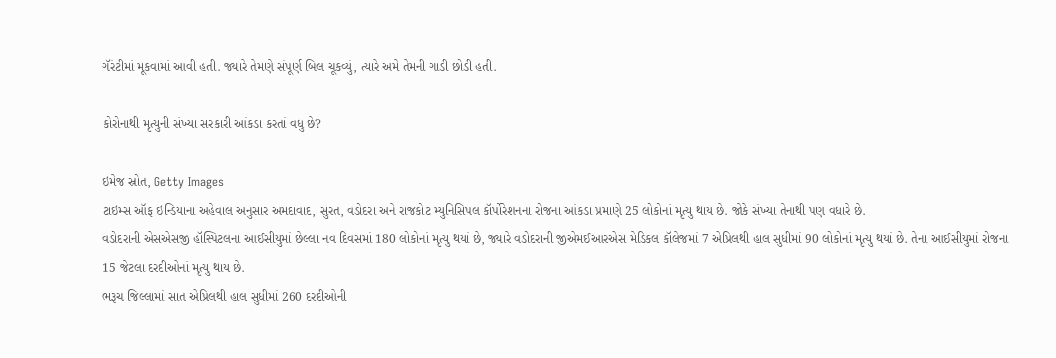ગૅરંટીમાં મૂકવામાં આવી હતી. જ્યારે તેમણે સંપૂર્ણ બિલ ચૂકવ્યું, ત્યારે અમે તેમની ગાડી છોડી હતી.

કોરોનાથી મૃત્યુની સંખ્યા સરકારી આંકડા કરતાં વધુ છે?

ઇમેજ સ્રોત, Getty Images
ટાઇમ્સ ઑફ ઇન્ડિયાના અહેવાલ અનુસાર અમદાવાદ, સુરત, વડોદરા અને રાજકોટ મ્યુનિસિપલ કૉર્પોરેશનના રોજના આંકડા પ્રમાણે 25 લોકોનાં મૃત્યુ થાય છે. જોકે સંખ્યા તેનાથી પણ વધારે છે.
વડોદરાની એસએસજી હૉસ્પિટલના આઈસીયુમાં છેલ્લા નવ દિવસમાં 180 લોકોનાં મૃત્યુ થયાં છે, જ્યારે વડોદરાની જીએમઈઆરએસ મેડિકલ કૉલેજમાં 7 એપ્રિલથી હાલ સુધીમાં 90 લોકોનાં મૃત્યુ થયાં છે. તેના આઈસીયુમાં રોજના 15 જેટલા દરદીઓનાં મૃત્યુ થાય છે.
ભરૂચ જિલ્લામાં સાત એપ્રિલથી હાલ સુધીમાં 260 દરદીઓની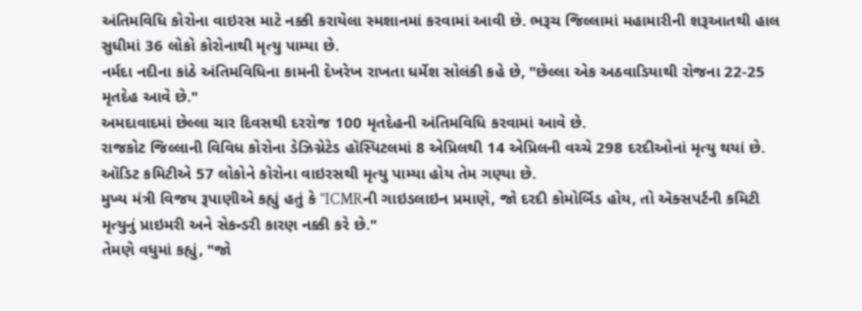અંતિમવિધિ કોરોના વાઇરસ માટે નક્કી કરાયેલા સ્મશાનમાં કરવામાં આવી છે. ભરૂચ જિલ્લામાં મહામારીની શરૂઆતથી હાલ સુધીમાં 36 લોકો કોરોનાથી મૃત્યુ પામ્યા છે.
નર્મદા નદીના કાંઠે અંતિમવિધિના કામની દેખરેખ રાખતા ધર્મેશ સોલંકી કહે છે, "છેલ્લા એક અઠવાડિયાથી રોજના 22-25 મૃતદેહ આવે છે."
અમદાવાદમાં છેલ્લા ચાર દિવસથી દરરોજ 100 મૃતદેહની અંતિમવિધિ કરવામાં આવે છે.
રાજકોટ જિલ્લાની વિવિધ કોરોના ડેઝિગ્નેટેડ હૉસ્પિટલમાં 8 એપ્રિલથી 14 એપ્રિલની વચ્ચે 298 દરદીઓનાં મૃત્યુ થયાં છે. ઑડિટ કમિટીએ 57 લોકોને કોરોના વાઇરસથી મૃત્યુ પામ્યા હોય તેમ ગણ્યા છે.
મુખ્ય મંત્રી વિજય રૂપાણીએ કહ્યું હતું કે "ICMRની ગાઇડલાઇન પ્રમાણે, જો દરદી કોમોર્બિડ હોય, તો ઍક્સપર્ટની કમિટી મૃત્યુનું પ્રાઇમરી અને સેકન્ડરી કારણ નક્કી કરે છે."
તેમણે વધુમાં કહ્યું, "જો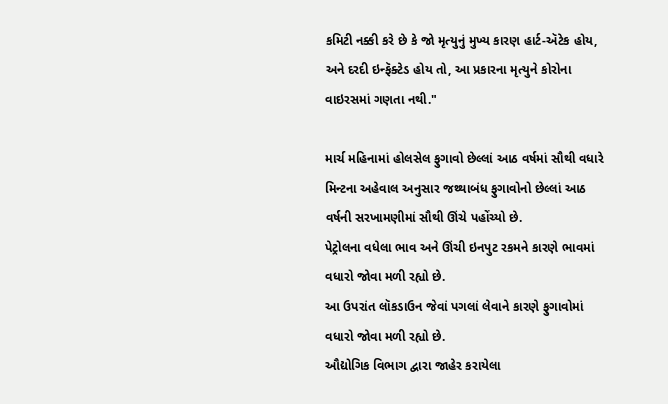કમિટી નક્કી કરે છે કે જો મૃત્યુનું મુખ્ય કારણ હાર્ટ-ઍટેક હોય, અને દરદી ઇન્ફૅક્ટેડ હોય તો, આ પ્રકારના મૃત્યુને કોરોના વાઇરસમાં ગણતા નથી."

માર્ચ મહિનામાં હોલસેલ ફુગાવો છેલ્લાં આઠ વર્ષમાં સૌથી વધારે
મિન્ટના અહેવાલ અનુસાર જથ્થાબંધ ફુગાવોનો છેલ્લાં આઠ વર્ષની સરખામણીમાં સૌથી ઊંચે પહોંચ્યો છે.
પેટ્રોલના વધેલા ભાવ અને ઊંચી ઇનપુટ રકમને કારણે ભાવમાં વધારો જોવા મળી રહ્યો છે.
આ ઉપરાંત લૉકડાઉન જેવાં પગલાં લેવાને કારણે ફુગાવોમાં વધારો જોવા મળી રહ્યો છે.
ઔદ્યોગિક વિભાગ દ્વારા જાહેર કરાયેલા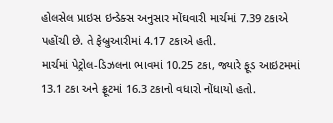હોલસેલ પ્રાઇસ ઇન્ડેક્સ અનુસાર મોંઘવારી માર્ચમાં 7.39 ટકાએ પહોંચી છે. તે ફેબ્રુઆરીમાં 4.17 ટકાએ હતી.
માર્ચમાં પેટ્રોલ-ડિઝલના ભાવમાં 10.25 ટકા, જ્યારે ફૂડ આઇટમમાં 13.1 ટકા અને ફ્રૂટમાં 16.3 ટકાનો વધારો નોંધાયો હતો.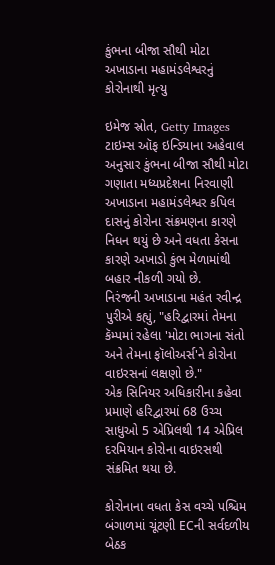કુંભના બીજા સૌથી મોટા અખાડાના મહામંડલેશ્વરનું કોરોનાથી મૃત્યુ

ઇમેજ સ્રોત, Getty Images
ટાઇમ્સ ઑફ ઇન્ડિયાના અહેવાલ અનુસાર કુંભના બીજા સૌથી મોટા ગણાતા મધ્યપ્રદેશના નિરવાણી અખાડાના મહામંડલેશ્વર કપિલ દાસનું કોરોના સંક્રમણના કારણે નિધન થયું છે અને વધતા કેસના કારણે અખાડો કુંભ મેળામાંથી બહાર નીકળી ગયો છે.
નિરંજની અખાડાના મહંત રવીન્દ્ર પુરીએ કહ્યું, "હરિદ્વારમાં તેમના કૅમ્પમાં રહેલા 'મોટા ભાગના સંતો અને તેમના ફૉલોઅર્સ'ને કોરોના વાઇરસનાં લક્ષણો છે."
એક સિનિયર અધિકારીના કહેવા પ્રમાણે હરિદ્વારમાં 68 ઉચ્ચ સાધુઓ 5 એપ્રિલથી 14 એપ્રિલ દરમિયાન કોરોના વાઇરસથી સંક્રમિત થયા છે.

કોરોનાના વધતા કેસ વચ્ચે પશ્ચિમ બંગાળમાં ચૂંટણી ECની સર્વદળીય બેઠક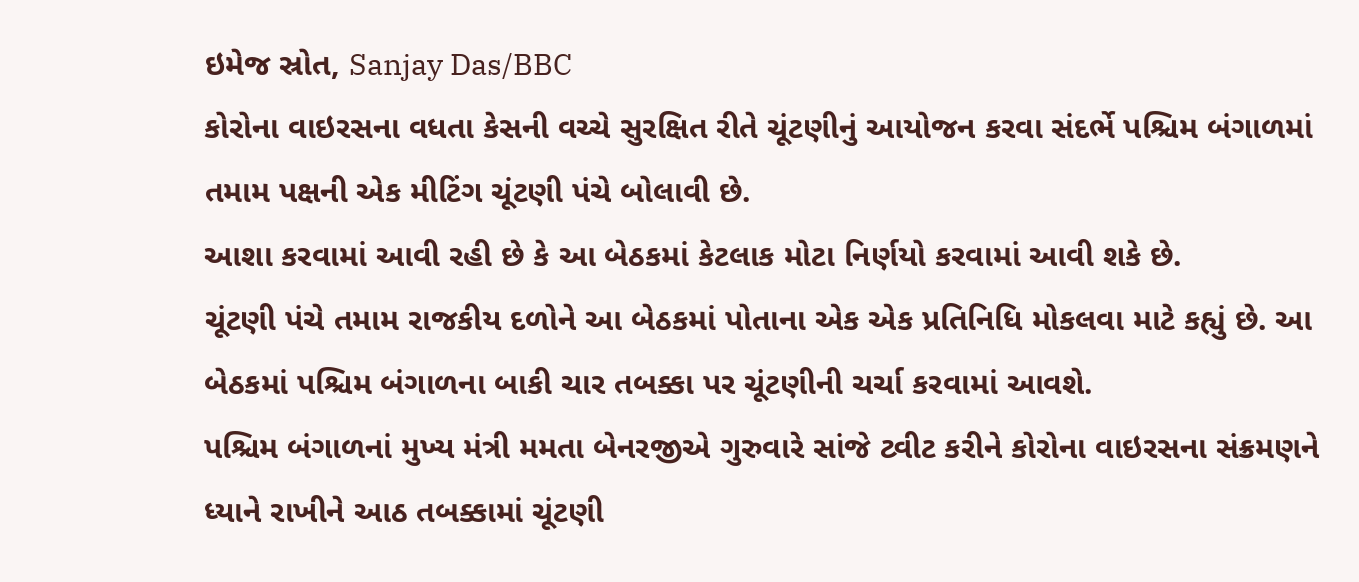ઇમેજ સ્રોત, Sanjay Das/BBC
કોરોના વાઇરસના વધતા કેસની વચ્ચે સુરક્ષિત રીતે ચૂંટણીનું આયોજન કરવા સંદર્ભે પશ્ચિમ બંગાળમાં તમામ પક્ષની એક મીટિંગ ચૂંટણી પંચે બોલાવી છે.
આશા કરવામાં આવી રહી છે કે આ બેઠકમાં કેટલાક મોટા નિર્ણયો કરવામાં આવી શકે છે.
ચૂંટણી પંચે તમામ રાજકીય દળોને આ બેઠકમાં પોતાના એક એક પ્રતિનિધિ મોકલવા માટે કહ્યું છે. આ બેઠકમાં પશ્ચિમ બંગાળના બાકી ચાર તબક્કા પર ચૂંટણીની ચર્ચા કરવામાં આવશે.
પશ્ચિમ બંગાળનાં મુખ્ય મંત્રી મમતા બેનરજીએ ગુરુવારે સાંજે ટ્વીટ કરીને કોરોના વાઇરસના સંક્રમણને ધ્યાને રાખીને આઠ તબક્કામાં ચૂંટણી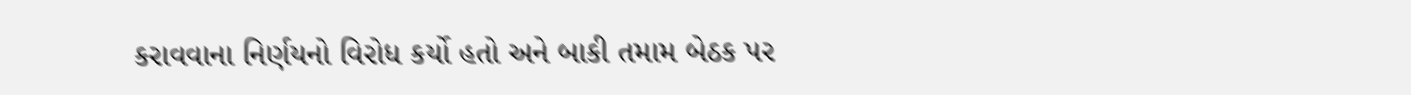કરાવવાના નિર્ણયનો વિરોધ કર્યો હતો અને બાકી તમામ બેઠક પર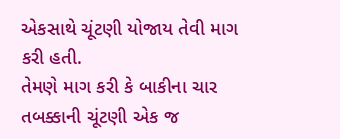એકસાથે ચૂંટણી યોજાય તેવી માગ કરી હતી.
તેમણે માગ કરી કે બાકીના ચાર તબક્કાની ચૂંટણી એક જ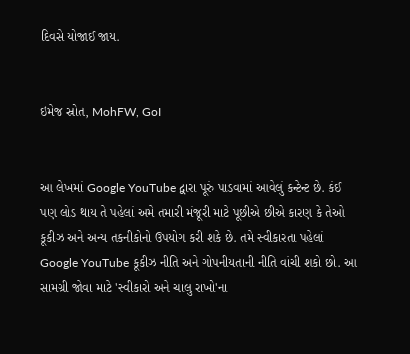દિવસે યોજાઈ જાય.


ઇમેજ સ્રોત, MohFW, GoI


આ લેખમાં Google YouTube દ્વારા પૂરું પાડવામાં આવેલું કન્ટેન્ટ છે. કંઈ પણ લોડ થાય તે પહેલાં અમે તમારી મંજૂરી માટે પૂછીએ છીએ કારણ કે તેઓ કૂકીઝ અને અન્ય તકનીકોનો ઉપયોગ કરી શકે છે. તમે સ્વીકારતા પહેલાં Google YouTube કૂકીઝ નીતિ અને ગોપનીયતાની નીતિ વાંચી શકો છો. આ સામગ્રી જોવા માટે 'સ્વીકારો અને ચાલુ રાખો'ના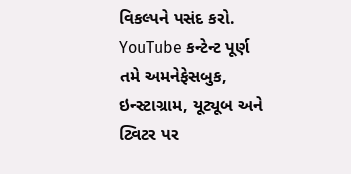વિકલ્પને પસંદ કરો.
YouTube કન્ટેન્ટ પૂર્ણ
તમે અમનેફેસબુક, ઇન્સ્ટાગ્રામ, યૂટ્યૂબ અને ટ્વિટર પર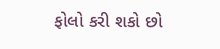ફોલો કરી શકો છો